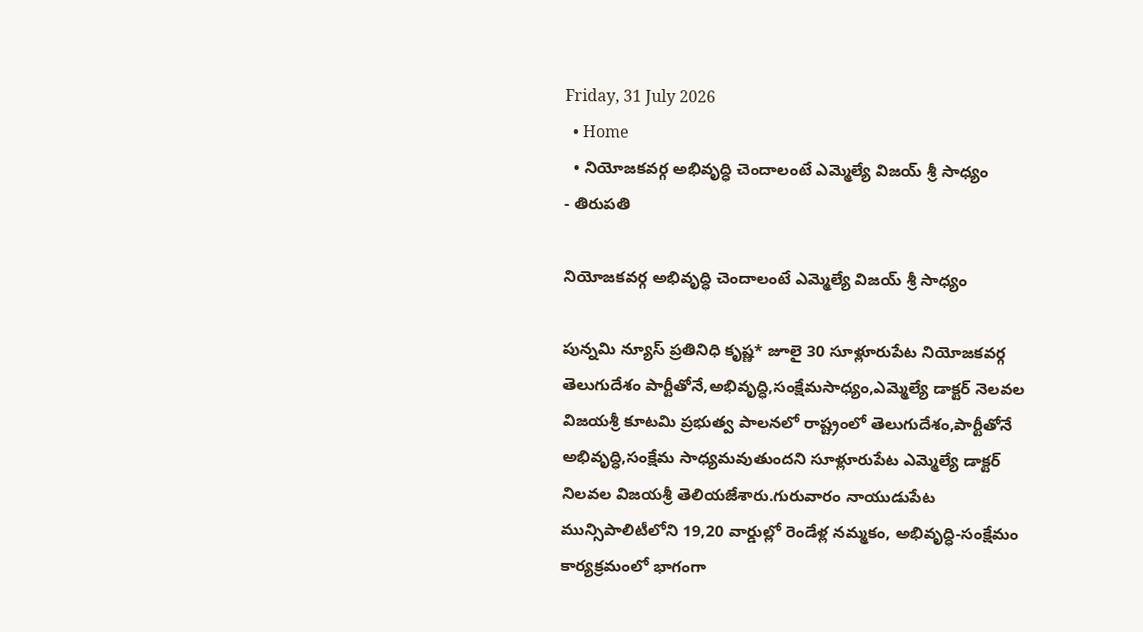Friday, 31 July 2026
  • Home
  • నియోజకవర్గ అభివృద్ధి చెందాలంటే ఎమ్మెల్యే విజయ్ శ్రీ సాధ్యం
- తిరుపతి

నియోజకవర్గ అభివృద్ధి చెందాలంటే ఎమ్మెల్యే విజయ్ శ్రీ సాధ్యం

పున్నమి న్యూస్ ప్రతినిధి కృష్ణ* జూలై 30 సూళ్లూరుపేట నియోజకవర్గ తెలుగుదేశం పార్టీతోనే,అభివృద్ధి,సంక్షేమసాధ్యం,ఎమ్మెల్యే డాక్టర్ నెలవల విజయశ్రీ కూటమి ప్రభుత్వ పాలనలో రాష్ట్రంలో తెలుగుదేశం,పార్టీతోనే అభివృద్ధి,సంక్షేమ సాధ్యమవుతుందని సూళ్లూరుపేట ఎమ్మెల్యే డాక్టర్ నిలవల విజయశ్రీ తెలియజేశారు.గురువారం నాయుడుపేట మున్సిపాలిటీలోని 19,20 వార్డుల్లో రెండేళ్ల నమ్మకం, అభివృద్ధి-సంక్షేమం కార్యక్రమంలో భాగంగా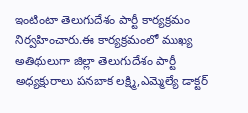ఇంటింటా తెలుగుదేశం పార్టీ కార్యక్రమం నిర్వహించారు.ఈ కార్యక్రమంలో ముఖ్య అతిథులుగా జిల్లా తెలుగుదేశం పార్టీ అధ్యక్షురాలు పనబాక లక్ష్మి,ఎమ్మెల్యే డాక్టర్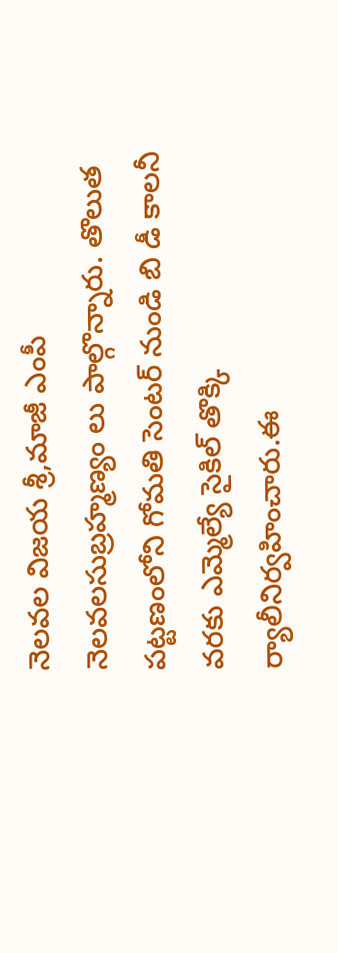నెలవల విజయ శ్రీ,మాజీ ఎంపీ నెలవలసుబ్రహ్మణ్యం లు పాల్గొన్నారు. తొలుత పట్టణంలోని గోమతి సెంటర్ నుండి బి డీ కాలనీ వరకు ఎమ్మెల్యే సైకిల్ తొక్కి ర్యాలీనిర్వహించారు.ఈ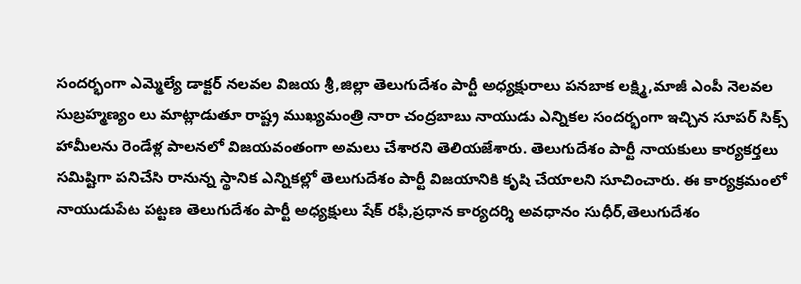సందర్భంగా ఎమ్మెల్యే డాక్టర్ నలవల విజయ శ్రీ,జిల్లా తెలుగుదేశం పార్టీ అధ్యక్షురాలు పనబాక లక్ష్మి,మాజీ ఎంపీ నెలవల సుబ్రహ్మణ్యం లు మాట్లాడుతూ రాష్ట్ర ముఖ్యమంత్రి నారా చంద్రబాబు నాయుడు ఎన్నికల సందర్భంగా ఇచ్చిన సూపర్ సిక్స్ హామీలను రెండేళ్ల పాలనలో విజయవంతంగా అమలు చేశారని తెలియజేశారు. తెలుగుదేశం పార్టీ నాయకులు కార్యకర్తలు సమిష్టిగా పనిచేసి రానున్న స్థానిక ఎన్నికల్లో తెలుగుదేశం పార్టీ విజయానికి కృషి చేయాలని సూచించారు. ఈ కార్యక్రమంలో నాయుడుపేట పట్టణ తెలుగుదేశం పార్టీ అధ్యక్షులు షేక్ రఫీ,ప్రధాన కార్యదర్శి అవధానం సుధీర్,తెలుగుదేశం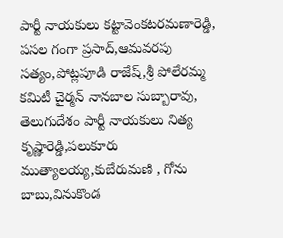పార్టీ నాయకులు కట్టావెంకటరమణారెడ్డి, పసల గంగా ప్రసాద్,ఆమవరపు సత్యం,పోట్లపూడి రాజేష్,శ్రీ పోలేరమ్మ కమిటీ చైర్మన్ నానబాల సుబ్బారావు, తెలుగుదేశం పార్టీ నాయకులు నిత్య కృష్ణారెడ్డి,పలుకూరు ముత్యాలయ్య,కుబేరుమణి , గోను బాబు,వినుకొండ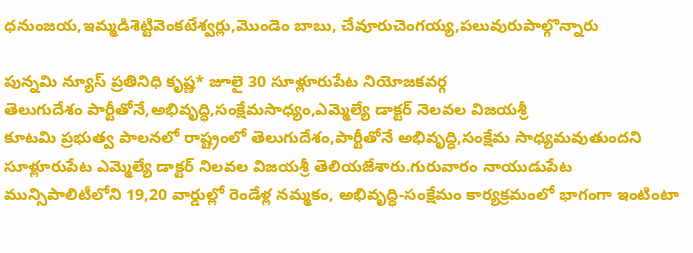ధనుంజయ,ఇమ్మడిశెట్టివెంకటేశ్వర్లు,మొండెం బాబు, చేవూరుచెంగయ్య,పలువురుపాల్గొన్నారు

పున్నమి న్యూస్ ప్రతినిధి కృష్ణ* జూలై 30 సూళ్లూరుపేట నియోజకవర్గ
తెలుగుదేశం పార్టీతోనే,అభివృద్ధి,సంక్షేమసాధ్యం,ఎమ్మెల్యే డాక్టర్ నెలవల విజయశ్రీ
కూటమి ప్రభుత్వ పాలనలో రాష్ట్రంలో తెలుగుదేశం,పార్టీతోనే అభివృద్ధి,సంక్షేమ సాధ్యమవుతుందని సూళ్లూరుపేట ఎమ్మెల్యే డాక్టర్ నిలవల విజయశ్రీ తెలియజేశారు.గురువారం నాయుడుపేట మున్సిపాలిటీలోని 19,20 వార్డుల్లో రెండేళ్ల నమ్మకం, అభివృద్ధి-సంక్షేమం కార్యక్రమంలో భాగంగా ఇంటింటా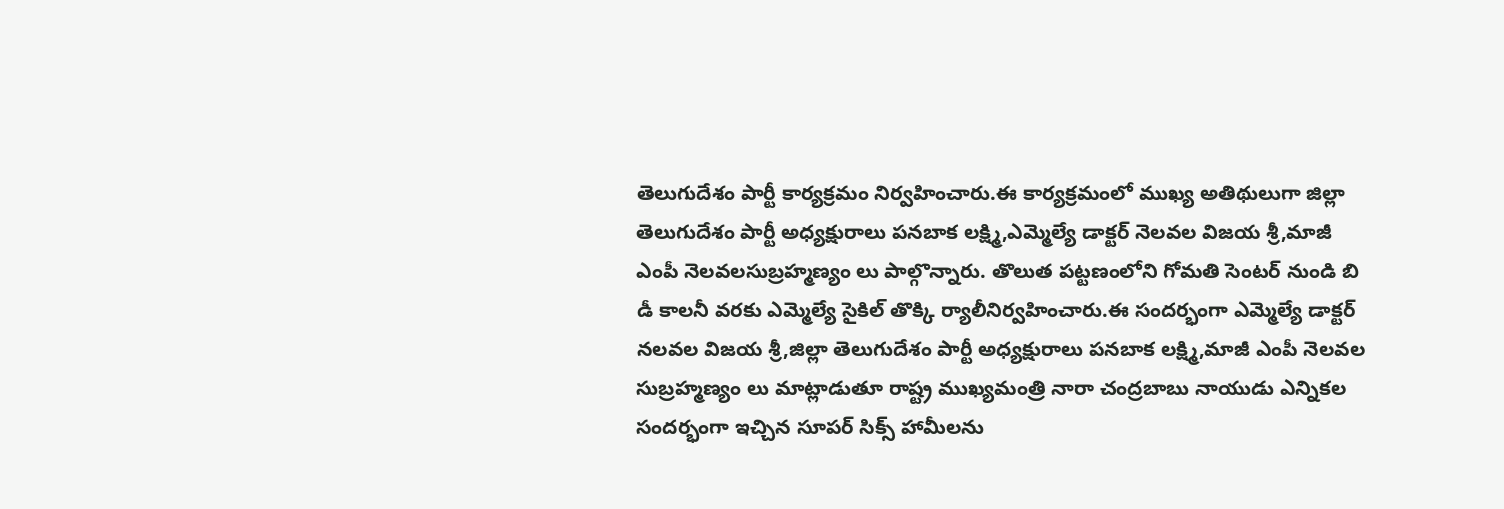తెలుగుదేశం పార్టీ కార్యక్రమం నిర్వహించారు.ఈ కార్యక్రమంలో ముఖ్య అతిథులుగా జిల్లా తెలుగుదేశం పార్టీ అధ్యక్షురాలు పనబాక లక్ష్మి,ఎమ్మెల్యే డాక్టర్ నెలవల విజయ శ్రీ,మాజీ ఎంపీ నెలవలసుబ్రహ్మణ్యం లు పాల్గొన్నారు. తొలుత పట్టణంలోని గోమతి సెంటర్ నుండి బి డీ కాలనీ వరకు ఎమ్మెల్యే సైకిల్ తొక్కి ర్యాలీనిర్వహించారు.ఈ సందర్భంగా ఎమ్మెల్యే డాక్టర్ నలవల విజయ శ్రీ,జిల్లా తెలుగుదేశం పార్టీ అధ్యక్షురాలు పనబాక లక్ష్మి,మాజీ ఎంపీ నెలవల సుబ్రహ్మణ్యం లు మాట్లాడుతూ రాష్ట్ర ముఖ్యమంత్రి నారా చంద్రబాబు నాయుడు ఎన్నికల సందర్భంగా ఇచ్చిన సూపర్ సిక్స్ హామీలను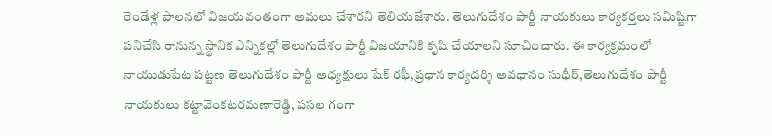రెండేళ్ల పాలనలో విజయవంతంగా అమలు చేశారని తెలియజేశారు. తెలుగుదేశం పార్టీ నాయకులు కార్యకర్తలు సమిష్టిగా పనిచేసి రానున్న స్థానిక ఎన్నికల్లో తెలుగుదేశం పార్టీ విజయానికి కృషి చేయాలని సూచించారు. ఈ కార్యక్రమంలో నాయుడుపేట పట్టణ తెలుగుదేశం పార్టీ అధ్యక్షులు షేక్ రఫీ,ప్రధాన కార్యదర్శి అవధానం సుధీర్,తెలుగుదేశం పార్టీ నాయకులు కట్టావెంకటరమణారెడ్డి, పసల గంగా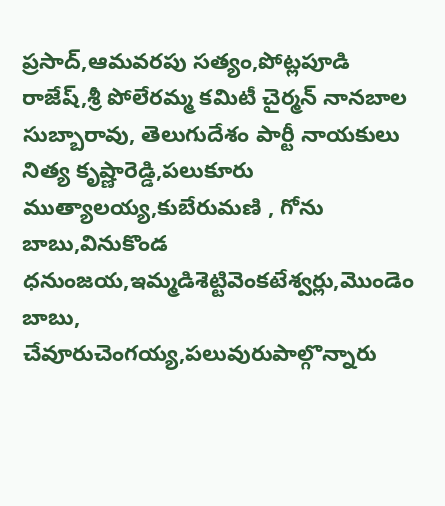ప్రసాద్,ఆమవరపు సత్యం,పోట్లపూడి రాజేష్,శ్రీ పోలేరమ్మ కమిటీ చైర్మన్ నానబాల సుబ్బారావు, తెలుగుదేశం పార్టీ నాయకులు నిత్య కృష్ణారెడ్డి,పలుకూరు ముత్యాలయ్య,కుబేరుమణి , గోను బాబు,వినుకొండ ధనుంజయ,ఇమ్మడిశెట్టివెంకటేశ్వర్లు,మొండెం బాబు, చేవూరుచెంగయ్య,పలువురుపాల్గొన్నారు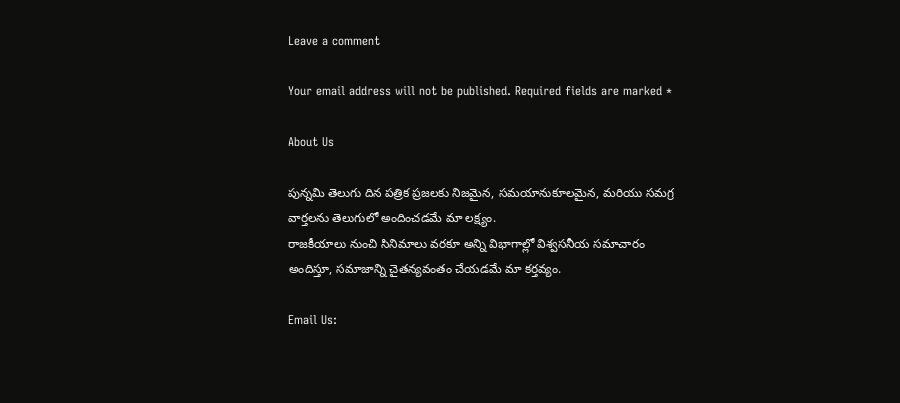Leave a comment

Your email address will not be published. Required fields are marked *

About Us

పున్నమి తెలుగు దిన పత్రిక ప్రజలకు నిజమైన, సమయానుకూలమైన, మరియు సమగ్ర వార్తలను తెలుగులో అందించడమే మా లక్ష్యం.
రాజకీయాలు నుంచి సినిమాలు వరకూ అన్ని విభాగాల్లో విశ్వసనీయ సమాచారం అందిస్తూ, సమాజాన్ని చైతన్యవంతం చేయడమే మా కర్తవ్యం.

Email Us: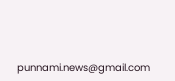punnami.news@gmail.com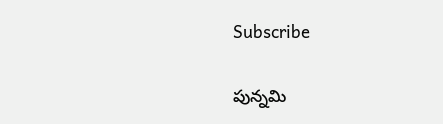Subscribe

పున్నమి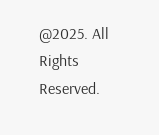@2025. All Rights Reserved.